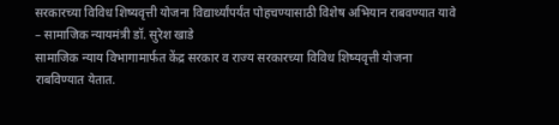सरकारच्या विविध शिष्यवृत्ती योजना विद्यार्थ्यांपर्यंत पोहचण्यासाठी विशेष अभियान राबवण्यात यावे – सामाजिक न्यायमंत्री डॉ. सुरेश खाडे
सामाजिक न्याय विभागामार्फत केंद्र सरकार व राज्य सरकारच्या विविध शिष्यवृत्ती योजना राबविण्यात येतात.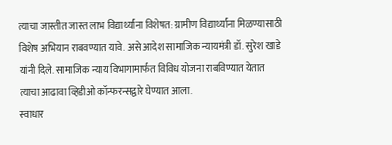त्याचा जास्तीत जास्त लाभ विद्यार्थ्यांना विशेषत: ग्रामीण विद्यार्थ्यांना मिळण्यासाठी विशेष अभियान राबवण्यात यावे. असे आदेश सामाजिक न्यायमंत्री डॉ. सुरेश खाडे यांनी दिले. सामाजिक न्याय विभागामार्फत विविध योजना राबविण्यात येतात त्याचा आढावा व्हिडीओ कॉन्फरन्सद्वारे घेण्यात आला.
स्वाधार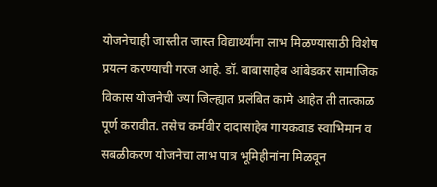योजनेचाही जास्तीत जास्त विद्यार्थ्यांना लाभ मिळण्यासाठी विशेष प्रयत्न करण्याची गरज आहे. डॉ. बाबासाहेब आंबेडकर सामाजिक विकास योजनेची ज्या जिल्ह्यात प्रलंबित कामे आहेत ती तात्काळ पूर्ण करावीत. तसेच कर्मवीर दादासाहेब गायकवाड स्वाभिमान व सबळीकरण योजनेचा लाभ पात्र भूमिहीनांना मिळवून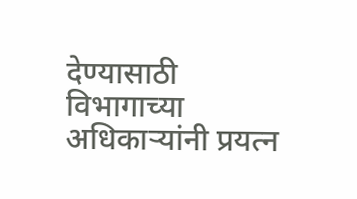देण्यासाठी विभागाच्या अधिकाऱ्यांनी प्रयत्न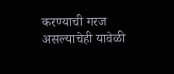करण्याची गरज असल्याचेही यावेळी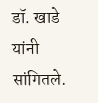डॉ. खाडे यांनी सांगितले.